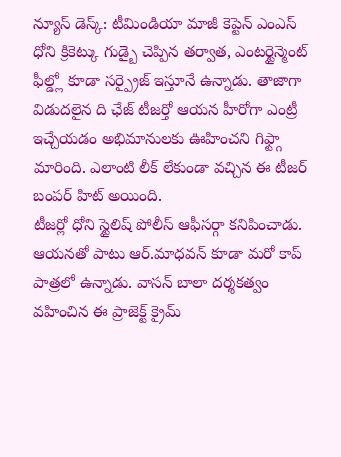న్యూస్ డెస్క్: టీమిండియా మాజీ కెప్టెన్ ఎంఎస్ ధోని క్రికెట్కు గుడ్బై చెప్పిన తర్వాత, ఎంటర్టైన్మెంట్ ఫీల్డ్లో కూడా సర్ప్రైజ్ ఇస్తూనే ఉన్నాడు. తాజాగా విడుదలైన ది ఛేజ్ టీజర్తో ఆయన హీరోగా ఎంట్రీ ఇచ్చేయడం అభిమానులకు ఊహించని గిఫ్ట్గా మారింది. ఎలాంటి లీక్ లేకుండా వచ్చిన ఈ టీజర్ బంపర్ హిట్ అయింది.
టీజర్లో ధోని స్టైలిష్ పోలీస్ ఆఫీసర్గా కనిపించాడు. ఆయనతో పాటు ఆర్.మాధవన్ కూడా మరో కాప్ పాత్రలో ఉన్నాడు. వాసన్ బాలా దర్శకత్వం వహించిన ఈ ప్రాజెక్ట్ క్రైమ్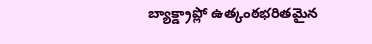బ్యాక్డ్రాప్లో ఉత్కంఠభరితమైన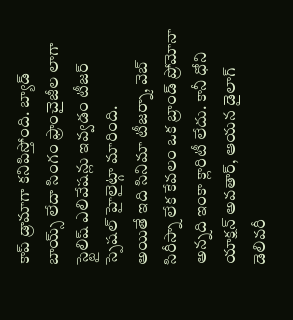కాప్ డ్రామాగా కనిపిస్తోంది. బ్యాడ్ బాయ్స్ లేదా సింగం ఫ్రాంచైజీల లాగా స్టైలిష్ ఎలివేషన్లు ఇవ్వడం టీజర్ స్పెషల్ హైలైట్గా మారింది.
అయితే ఇది సినిమా టీజర్నా, వెబ్ సిరీస్నా లేక కేవలం ఒక బ్రాండ్ ప్రోమోనా అన్నది ఇంకా క్లారిటీ లేదు. కానీ ధోని యాక్షన్ అవతార్, ఆయన డైలాగ్ డెలివరీ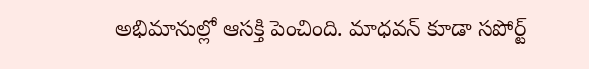అభిమానుల్లో ఆసక్తి పెంచింది. మాధవన్ కూడా సపోర్ట్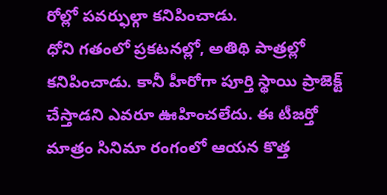రోల్లో పవర్ఫుల్గా కనిపించాడు.
ధోని గతంలో ప్రకటనల్లో, అతిథి పాత్రల్లో కనిపించాడు. కానీ హీరోగా పూర్తి స్థాయి ప్రాజెక్ట్ చేస్తాడని ఎవరూ ఊహించలేదు. ఈ టీజర్తో మాత్రం సినిమా రంగంలో ఆయన కొత్త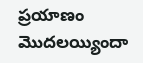ప్రయాణం మొదలయ్యిందా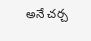అనే చర్చ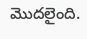మొదలైంది.